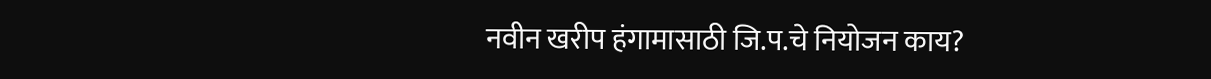नवीन खरीप हंगामासाठी जि.प.चे नियोजन काय?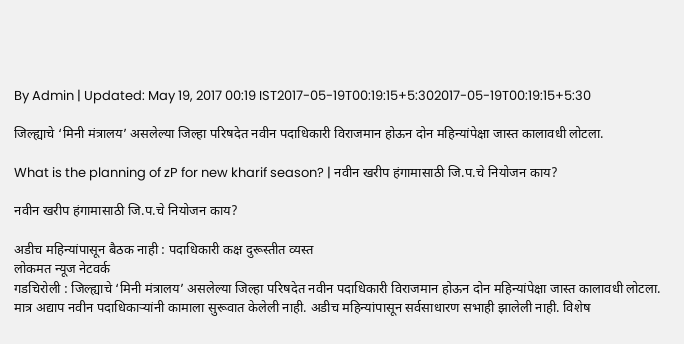By Admin | Updated: May 19, 2017 00:19 IST2017-05-19T00:19:15+5:302017-05-19T00:19:15+5:30

जिल्ह्याचे ‘मिनी मंत्रालय’ असलेल्या जिल्हा परिषदेत नवीन पदाधिकारी विराजमान होऊन दोन महिन्यांपेक्षा जास्त कालावधी लोटला.

What is the planning of zP for new kharif season? | नवीन खरीप हंगामासाठी जि.प.चे नियोजन काय?

नवीन खरीप हंगामासाठी जि.प.चे नियोजन काय?

अडीच महिन्यांपासून बैठक नाही : पदाधिकारी कक्ष दुरूस्तीत व्यस्त
लोकमत न्यूज नेटवर्क
गडचिरोली : जिल्ह्याचे ‘मिनी मंत्रालय’ असलेल्या जिल्हा परिषदेत नवीन पदाधिकारी विराजमान होऊन दोन महिन्यांपेक्षा जास्त कालावधी लोटला. मात्र अद्याप नवीन पदाधिकाऱ्यांनी कामाला सुरूवात केलेली नाही. अडीच महिन्यांपासून सर्वसाधारण सभाही झालेली नाही. विशेष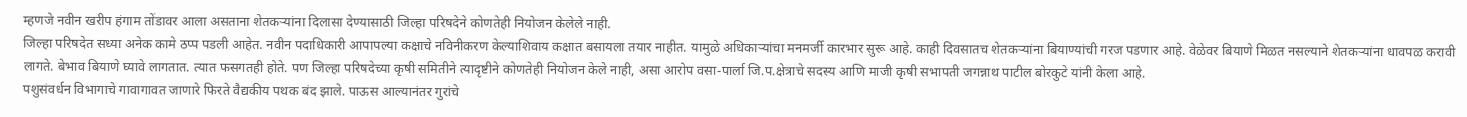म्हणजे नवीन खरीप हंगाम तोंडावर आला असताना शेतकऱ्यांना दिलासा देण्यासाठी जिल्हा परिषदेने कोणतेही नियोजन केलेले नाही.
जिल्हा परिषदेत सध्या अनेक कामे ठप्प पडली आहेत. नवीन पदाधिकारी आपापल्या कक्षाचे नविनीकरण केल्याशिवाय कक्षात बसायला तयार नाहीत. यामुळे अधिकाऱ्यांचा मनमर्जी कारभार सुरू आहे. काही दिवसातच शेतकऱ्यांना बियाण्यांची गरज पडणार आहे. वेळेवर बियाणे मिळत नसल्याने शेतकऱ्यांना धावपळ करावी लागते. बेभाव बियाणे घ्यावे लागतात. त्यात फसगतही होते. पण जिल्हा परिषदेच्या कृषी समितीने त्यादृष्टीने कोणतेही नियोजन केले नाही, असा आरोप वसा-पार्ला जि.प.क्षेत्राचे सदस्य आणि माजी कृषी सभापती जगन्नाथ पाटील बोरकुटे यांनी केला आहे.
पशुसंवर्धन विभागाचे गावागावत जाणारे फिरते वैद्यकीय पथक बंद झाले. पाऊस आल्यानंतर गुरांचे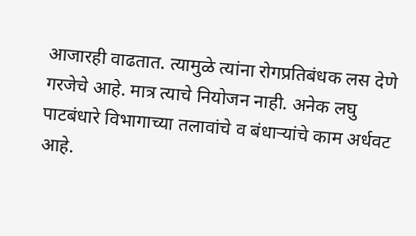आजारही वाढतात. त्यामुळे त्यांना रोगप्रतिबंधक लस देणे गरजेचे आहे. मात्र त्याचे नियोजन नाही. अनेक लघु पाटबंधारे विभागाच्या तलावांचे व बंधाऱ्यांचे काम अर्धवट आहे.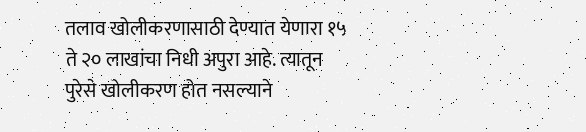तलाव खोलीकरणासाठी देण्यात येणारा १५ ते २० लाखांचा निधी अपुरा आहे. त्यातून पुरेसे खोलीकरण होत नसल्याने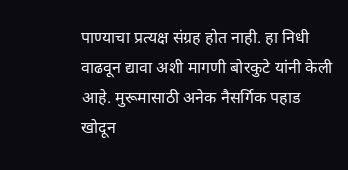पाण्याचा प्रत्यक्ष संग्रह होत नाही. हा निधी वाढवून द्यावा अशी मागणी बोरकुटे यांनी केली आहे. मुरूमासाठी अनेक नैसर्गिक पहाड खोदून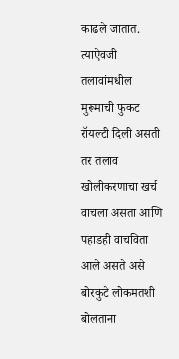काढले जातात. त्याऐवजी तलावांमधील मुरूमाची फुकट रॉयल्टी दिली असती तर तलाव खोलीकरणाचा खर्च वाचला असता आणि पहाडही वाचविता आले असते असे बोरकुटे लोकमतशी बोलताना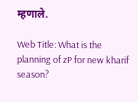म्हणाले.

Web Title: What is the planning of zP for new kharif season?